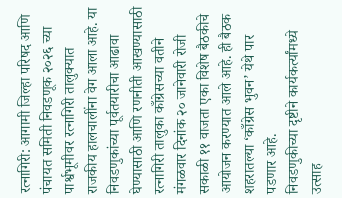रत्नागिरी: आगामी जिल्हा परिषद आणि पंचायत समिती निवडणूक २०२६ च्या पार्श्वभूमीवर रत्नागिरी तालुक्यात राजकीय हालचालींना वेग आला आहे. या निवडणुकांच्या पूर्वतयारीचा आढावा घेण्यासाठी आणि रणनीती आखण्यासाठी रत्नागिरी तालुका काँग्रेसच्या वतीने मंगळवार दिनांक २० जानेवारी रोजी सकाळी ११ वाजता एका विशेष बैठकीचे आयोजन करण्यात आले आहे. ही बैठक शहरातल्या ‘काँग्रेस भुवन’ येथे पार पडणार आहे.
निवडणुकीच्या दृष्टीने कार्यकर्त्यांमध्ये उत्साह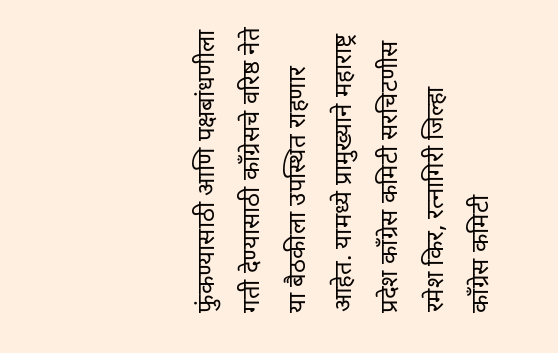फुंकण्यासाठी आणि पक्षबांधणीला गती देण्यासाठी काँग्रेसचे वरिष्ठ नेते या बैठकीला उपस्थित राहणार आहेत. यामध्ये प्रामुख्याने महाराष्ट्र प्रदेश काँग्रेस कमिटी सरचिटणीस रमेश किर, रत्नागिरी जिल्हा काँग्रेस कमिटी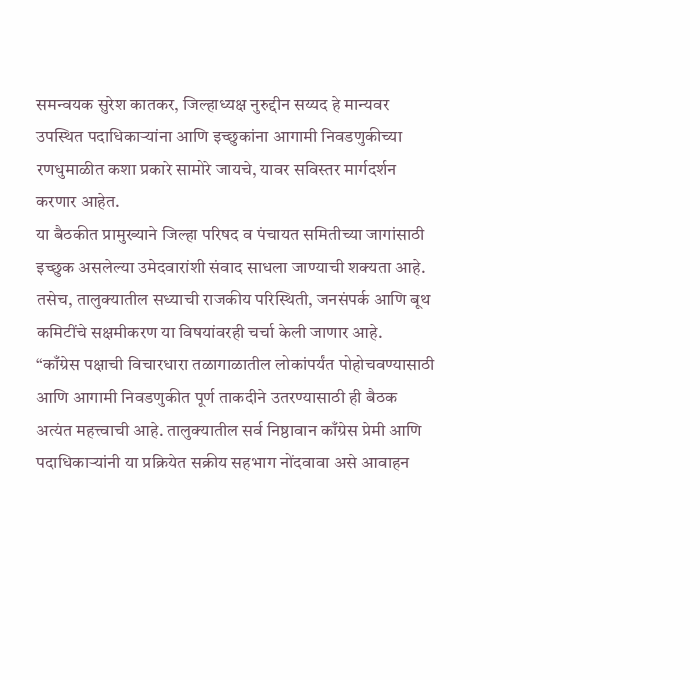समन्वयक सुरेश कातकर, जिल्हाध्यक्ष नुरुद्दीन सय्यद हे मान्यवर उपस्थित पदाधिकाऱ्यांना आणि इच्छुकांना आगामी निवडणुकीच्या रणधुमाळीत कशा प्रकारे सामोरे जायचे, यावर सविस्तर मार्गदर्शन करणार आहेत.
या बैठकीत प्रामुख्याने जिल्हा परिषद व पंचायत समितीच्या जागांसाठी इच्छुक असलेल्या उमेदवारांशी संवाद साधला जाण्याची शक्यता आहे. तसेच, तालुक्यातील सध्याची राजकीय परिस्थिती, जनसंपर्क आणि बूथ कमिटींचे सक्षमीकरण या विषयांवरही चर्चा केली जाणार आहे.
“काँग्रेस पक्षाची विचारधारा तळागाळातील लोकांपर्यंत पोहोचवण्यासाठी आणि आगामी निवडणुकीत पूर्ण ताकदीने उतरण्यासाठी ही बैठक अत्यंत महत्त्वाची आहे. तालुक्यातील सर्व निष्ठावान काँग्रेस प्रेमी आणि पदाधिकाऱ्यांनी या प्रक्रियेत सक्रीय सहभाग नोंदवावा असे आवाहन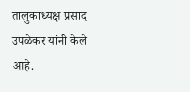तालुकाध्यक्ष प्रसाद उपळेकर यांनी केले आहे.